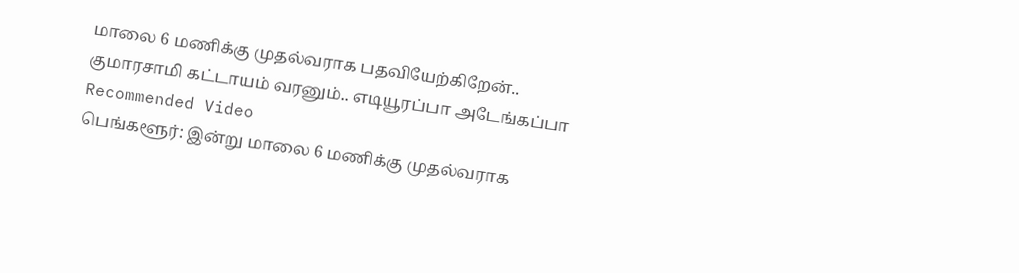மாலை 6 மணிக்கு முதல்வராக பதவியேற்கிறேன்.. குமாரசாமி கட்டாயம் வரனும்.. எடியூரப்பா அடேங்கப்பா
Recommended Video
பெங்களூர்: இன்று மாலை 6 மணிக்கு முதல்வராக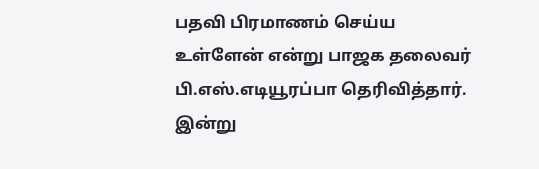பதவி பிரமாணம் செய்ய உள்ளேன் என்று பாஜக தலைவர் பி.எஸ்.எடியூரப்பா தெரிவித்தார்.
இன்று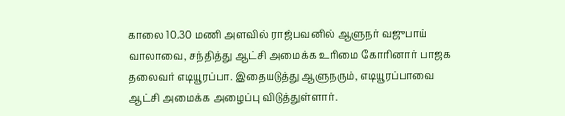காலை 10.30 மணி அளவில் ராஜ்பவனில் ஆளுநர் வஜுபாய் வாலாவை, சந்தித்து ஆட்சி அமைக்க உரிமை கோரினார் பாஜக தலைவர் எடியூரப்பா. இதையடுத்து ஆளுநரும், எடியூரப்பாவை ஆட்சி அமைக்க அழைப்பு விடுத்துள்ளார்.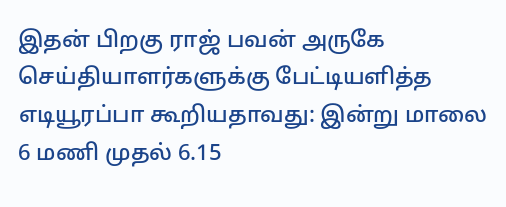இதன் பிறகு ராஜ் பவன் அருகே செய்தியாளர்களுக்கு பேட்டியளித்த எடியூரப்பா கூறியதாவது: இன்று மாலை 6 மணி முதல் 6.15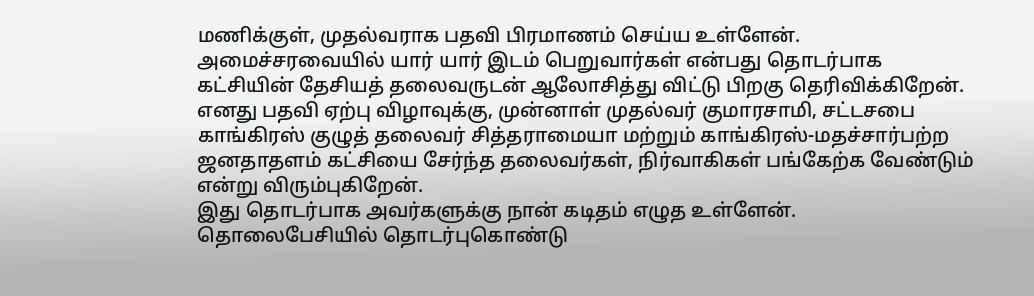மணிக்குள், முதல்வராக பதவி பிரமாணம் செய்ய உள்ளேன். அமைச்சரவையில் யார் யார் இடம் பெறுவார்கள் என்பது தொடர்பாக கட்சியின் தேசியத் தலைவருடன் ஆலோசித்து விட்டு பிறகு தெரிவிக்கிறேன்.
எனது பதவி ஏற்பு விழாவுக்கு, முன்னாள் முதல்வர் குமாரசாமி, சட்டசபை காங்கிரஸ் குழுத் தலைவர் சித்தராமையா மற்றும் காங்கிரஸ்-மதச்சார்பற்ற ஜனதாதளம் கட்சியை சேர்ந்த தலைவர்கள், நிர்வாகிகள் பங்கேற்க வேண்டும் என்று விரும்புகிறேன்.
இது தொடர்பாக அவர்களுக்கு நான் கடிதம் எழுத உள்ளேன். தொலைபேசியில் தொடர்புகொண்டு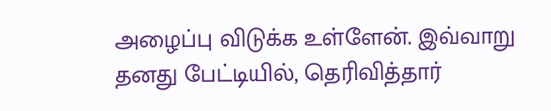அழைப்பு விடுக்க உள்ளேன். இவ்வாறு தனது பேட்டியில், தெரிவித்தார்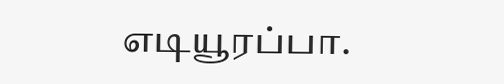எடியூரப்பா.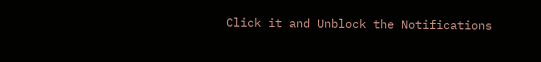Click it and Unblock the Notifications